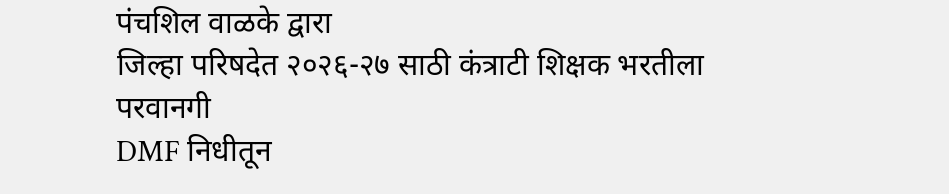पंचशिल वाळके द्वारा
जिल्हा परिषदेत २०२६-२७ साठी कंत्राटी शिक्षक भरतीला परवानगी
DMF निधीतून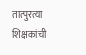तात्पुरत्या शिक्षकांची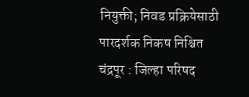नियुक्ती; निवड प्रक्रियेसाठी पारदर्शक निकष निश्चित
चंद्रपूर : जिल्हा परिषद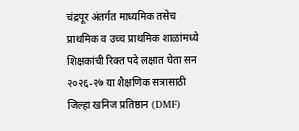चंद्रपूर अंतर्गत माध्यमिक तसेच प्राथमिक व उच्च प्राथमिक शाळांमध्ये शिक्षकांची रिक्त पदे लक्षात घेता सन २०२६-२७ या शैक्षणिक सत्रासाठी जिल्हा खनिज प्रतिष्ठान (DMF)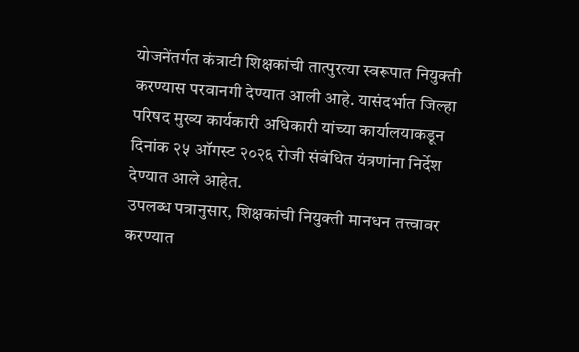योजनेंतर्गत कंत्राटी शिक्षकांची तात्पुरत्या स्वरूपात नियुक्ती करण्यास परवानगी देण्यात आली आहे. यासंदर्भात जिल्हा परिषद मुख्य कार्यकारी अधिकारी यांच्या कार्यालयाकडून दिनांक २५ ऑगस्ट २०२६ रोजी संबंधित यंत्रणांना निर्देश देण्यात आले आहेत.
उपलब्ध पत्रानुसार, शिक्षकांची नियुक्ती मानधन तत्त्वावर करण्यात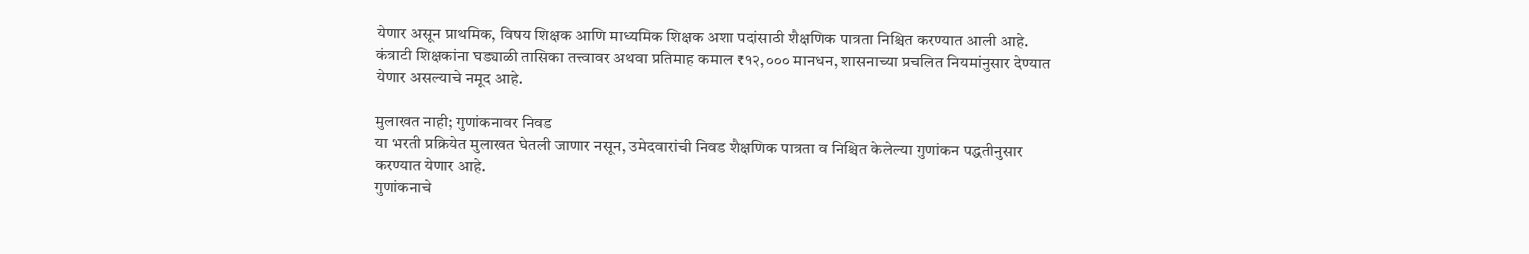येणार असून प्राथमिक, विषय शिक्षक आणि माध्यमिक शिक्षक अशा पदांसाठी शैक्षणिक पात्रता निश्चित करण्यात आली आहे. कंत्राटी शिक्षकांना घड्याळी तासिका तत्त्वावर अथवा प्रतिमाह कमाल ₹१२,००० मानधन, शासनाच्या प्रचलित नियमांनुसार देण्यात येणार असल्याचे नमूद आहे.

मुलाखत नाही; गुणांकनावर निवड
या भरती प्रक्रियेत मुलाखत घेतली जाणार नसून, उमेदवारांची निवड शैक्षणिक पात्रता व निश्चित केलेल्या गुणांकन पद्धतीनुसार करण्यात येणार आहे.
गुणांकनाचे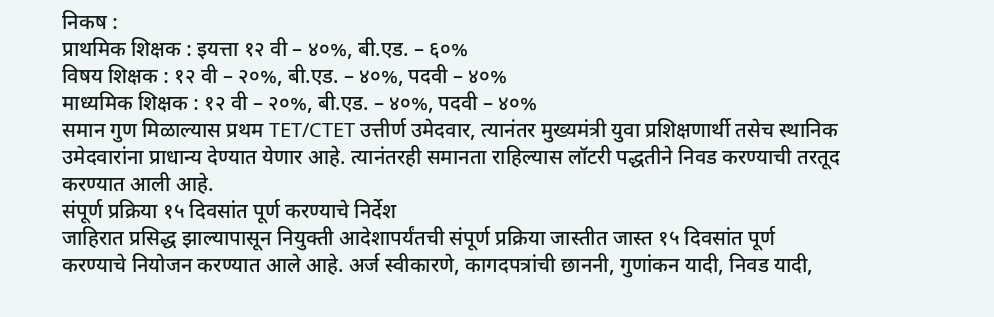निकष :
प्राथमिक शिक्षक : इयत्ता १२ वी – ४०%, बी.एड. – ६०%
विषय शिक्षक : १२ वी – २०%, बी.एड. – ४०%, पदवी – ४०%
माध्यमिक शिक्षक : १२ वी – २०%, बी.एड. – ४०%, पदवी – ४०%
समान गुण मिळाल्यास प्रथम TET/CTET उत्तीर्ण उमेदवार, त्यानंतर मुख्यमंत्री युवा प्रशिक्षणार्थी तसेच स्थानिक उमेदवारांना प्राधान्य देण्यात येणार आहे. त्यानंतरही समानता राहिल्यास लॉटरी पद्धतीने निवड करण्याची तरतूद करण्यात आली आहे.
संपूर्ण प्रक्रिया १५ दिवसांत पूर्ण करण्याचे निर्देश
जाहिरात प्रसिद्ध झाल्यापासून नियुक्ती आदेशापर्यंतची संपूर्ण प्रक्रिया जास्तीत जास्त १५ दिवसांत पूर्ण करण्याचे नियोजन करण्यात आले आहे. अर्ज स्वीकारणे, कागदपत्रांची छाननी, गुणांकन यादी, निवड यादी,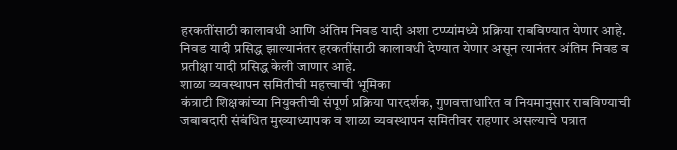हरकतींसाठी कालावधी आणि अंतिम निवड यादी अशा टप्प्यांमध्ये प्रक्रिया राबविण्यात येणार आहे.
निवड यादी प्रसिद्ध झाल्यानंतर हरकतींसाठी कालावधी देण्यात येणार असून त्यानंतर अंतिम निवड व प्रतीक्षा यादी प्रसिद्ध केली जाणार आहे.
शाळा व्यवस्थापन समितीची महत्त्वाची भूमिका
कंत्राटी शिक्षकांच्या नियुक्तीची संपूर्ण प्रक्रिया पारदर्शक, गुणवत्ताधारित व नियमानुसार राबविण्याची जबाबदारी संबंधित मुख्याध्यापक व शाळा व्यवस्थापन समितीवर राहणार असल्याचे पत्रात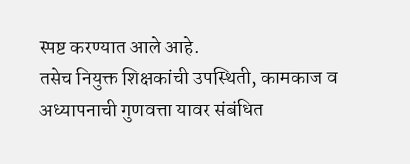स्पष्ट करण्यात आले आहे.
तसेच नियुक्त शिक्षकांची उपस्थिती, कामकाज व अध्यापनाची गुणवत्ता यावर संबंधित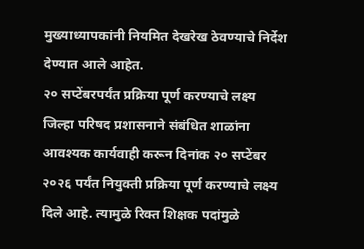मुख्याध्यापकांनी नियमित देखरेख ठेवण्याचे निर्देश देण्यात आले आहेत.
२० सप्टेंबरपर्यंत प्रक्रिया पूर्ण करण्याचे लक्ष्य
जिल्हा परिषद प्रशासनाने संबंधित शाळांना आवश्यक कार्यवाही करून दिनांक २० सप्टेंबर २०२६ पर्यंत नियुक्ती प्रक्रिया पूर्ण करण्याचे लक्ष्य दिले आहे. त्यामुळे रिक्त शिक्षक पदांमुळे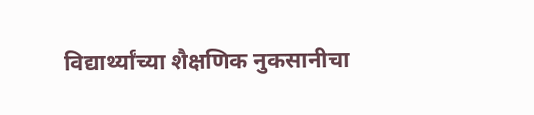विद्यार्थ्यांच्या शैक्षणिक नुकसानीचा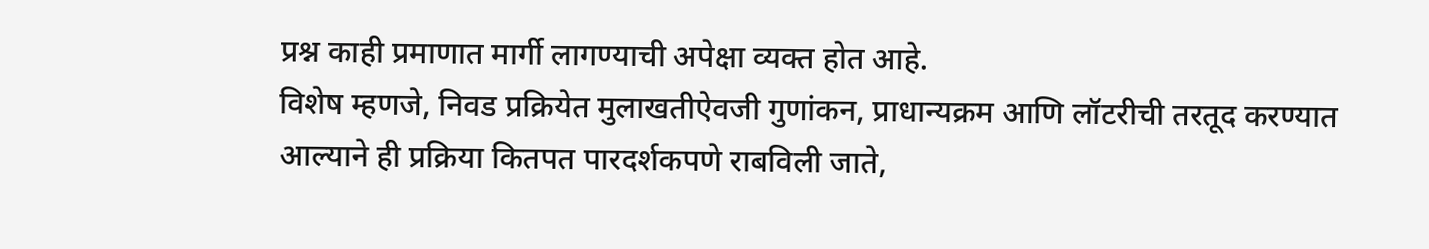प्रश्न काही प्रमाणात मार्गी लागण्याची अपेक्षा व्यक्त होत आहे.
विशेष म्हणजे, निवड प्रक्रियेत मुलाखतीऐवजी गुणांकन, प्राधान्यक्रम आणि लॉटरीची तरतूद करण्यात आल्याने ही प्रक्रिया कितपत पारदर्शकपणे राबविली जाते,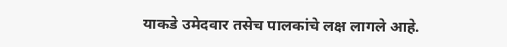याकडे उमेदवार तसेच पालकांचे लक्ष लागले आहे.